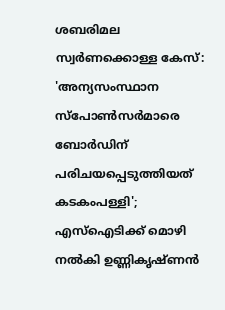ശബരിമല സ്വര്‍ണക്കൊള്ള കേസ്: 'അന്യസംസ്ഥാന സ്പോൺസർമാരെ ബോർഡിന് പരിചയപ്പെടുത്തിയത് കടകംപള്ളി'; എസ്ഐടിക്ക് മൊഴി നൽകി ഉണ്ണികൃഷ്ണൻ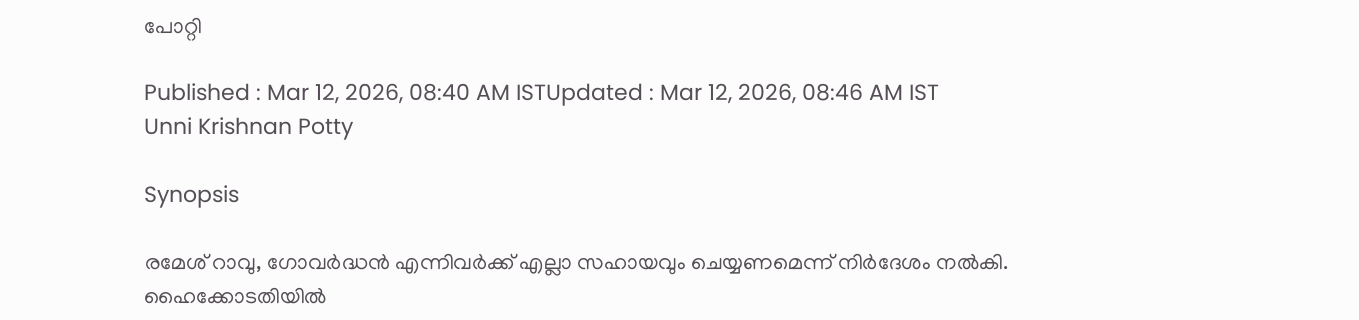പോറ്റി

Published : Mar 12, 2026, 08:40 AM ISTUpdated : Mar 12, 2026, 08:46 AM IST
Unni Krishnan Potty

Synopsis

രമേശ് റാവു, ഗോവർദ്ധൻ എന്നിവർക്ക് എല്ലാ സഹായവും ചെയ്യണമെന്ന് നിർദേശം നൽകി. ഹൈക്കോടതിയിൽ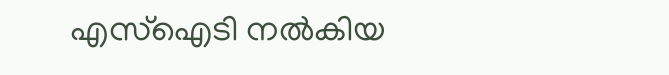എസ്ഐടി നൽകിയ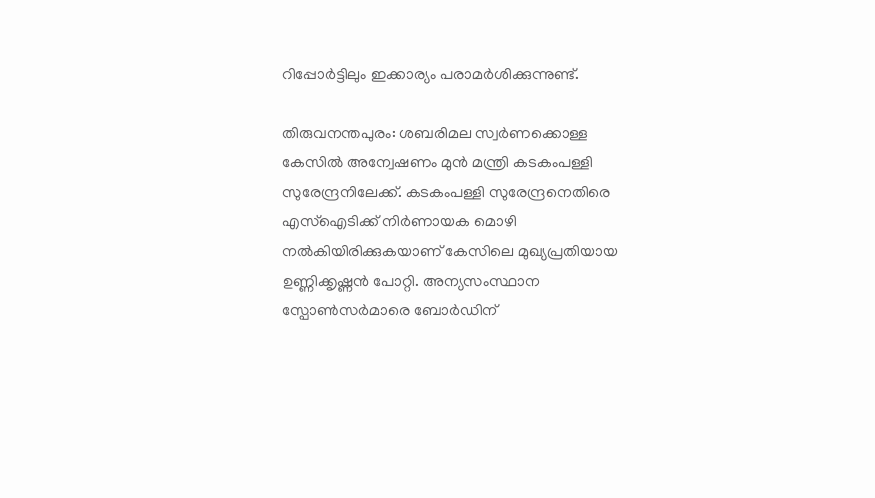റിപ്പോർട്ടിലും ഇക്കാര്യം പരാമർശിക്കുന്നുണ്ട്.

തിരുവനന്തപുരം: ശബരിമല സ്വർണക്കൊള്ള കേസിൽ അന്വേഷണം മുൻ മന്ത്രി കടകംപള്ളി സുരേന്ദ്രനിലേക്ക്. കടകംപള്ളി സുരേന്ദ്രനെതിരെ എസ്ഐടിക്ക് നിർണായക മൊഴി നൽകിയിരിക്കുകയാണ് കേസിലെ മുഖ്യപ്രതിയായ ഉണ്ണിക്കൃഷ്ണൻ പോറ്റി. അന്യസംസ്ഥാന സ്പോൺസർമാരെ ബോർഡിന്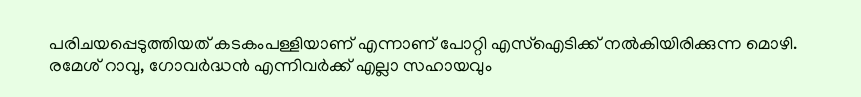പരിചയപ്പെടുത്തിയത് കടകംപള്ളിയാണ് എന്നാണ് പോറ്റി എസ്ഐടിക്ക് നൽകിയിരിക്കുന്ന മൊഴി. രമേശ് റാവു, ഗോവർദ്ധൻ എന്നിവർക്ക് എല്ലാ സഹായവും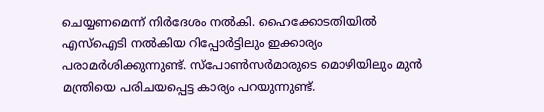ചെയ്യണമെന്ന് നിർദേശം നൽകി. ഹൈക്കോടതിയിൽ എസ്ഐടി നൽകിയ റിപ്പോർട്ടിലും ഇക്കാര്യം പരാമർശിക്കുന്നുണ്ട്. സ്പോൺസർമാരുടെ മൊഴിയിലും മുൻ മന്ത്രിയെ പരിചയപ്പെട്ട കാര്യം പറയുന്നുണ്ട്.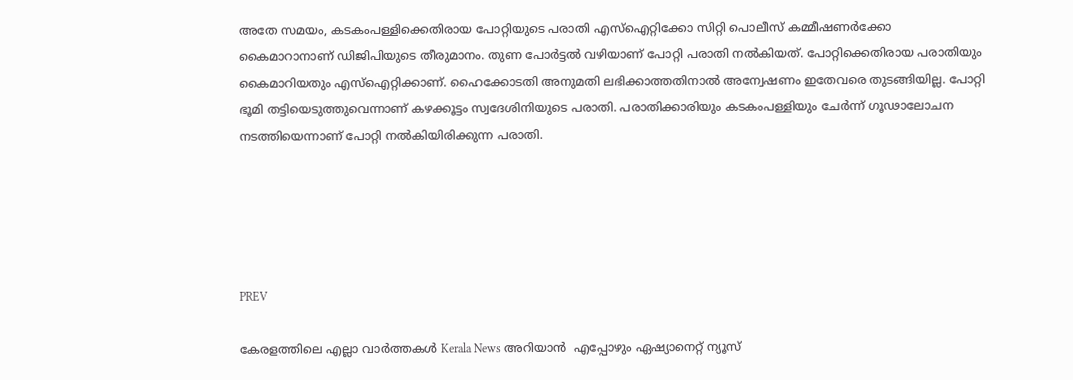അതേ സമയം, കടകംപള്ളിക്കെതിരായ പോറ്റിയുടെ പരാതി എസ്ഐറ്റിക്കോ സിറ്റി പൊലീസ് കമ്മീഷണർക്കോ കൈമാറാനാണ് ഡിജിപിയുടെ തീരുമാനം. തുണ പോർട്ടൽ വഴിയാണ് പോറ്റി പരാതി നൽകിയത്. പോറ്റിക്കെതിരായ പരാതിയും കൈമാറിയതും എസ്ഐറ്റിക്കാണ്. ഹൈക്കോടതി അനുമതി ലഭിക്കാത്തതിനാൽ അന്വേഷണം ഇതേവരെ തുടങ്ങിയില്ല. പോറ്റി ഭൂമി തട്ടിയെടുത്തുവെന്നാണ് കഴക്കൂട്ടം സ്വദേശിനിയുടെ പരാതി. പരാതിക്കാരിയും കടകംപള്ളിയും ചേർന്ന് ഗൂഢാലോചന നടത്തിയെന്നാണ് പോറ്റി നൽകിയിരിക്കുന്ന പരാതി.





PREV

കേരളത്തിലെ എല്ലാ വാർത്തകൾ Kerala News അറിയാൻ  എപ്പോഴും ഏഷ്യാനെറ്റ് ന്യൂസ്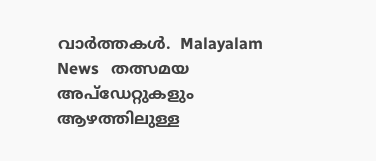വാർത്തകൾ.  Malayalam News   തത്സമയ അപ്‌ഡേറ്റുകളും ആഴത്തിലുള്ള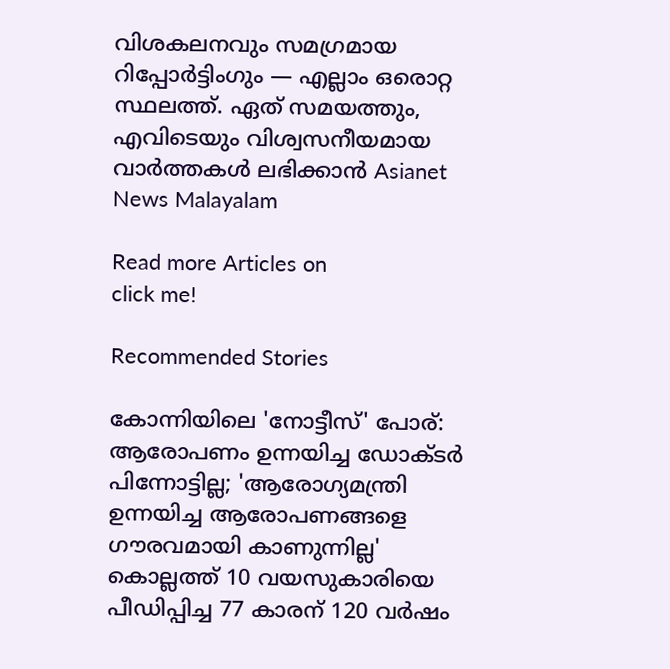വിശകലനവും സമഗ്രമായ റിപ്പോർട്ടിംഗും — എല്ലാം ഒരൊറ്റ സ്ഥലത്ത്. ഏത് സമയത്തും, എവിടെയും വിശ്വസനീയമായ വാർത്തകൾ ലഭിക്കാൻ Asianet News Malayalam

Read more Articles on
click me!

Recommended Stories

കോന്നിയിലെ 'നോട്ടീസ്' പോര്: ആരോപണം ഉന്നയിച്ച ഡോക്ടർ പിന്നോട്ടില്ല; 'ആരോഗ്യമന്ത്രി ഉന്നയിച്ച ആരോപണങ്ങളെ ഗൗരവമായി കാണുന്നില്ല'
കൊല്ലത്ത് 10 വയസുകാരിയെ പീഡിപ്പിച്ച 77 കാരന് 120 വർഷം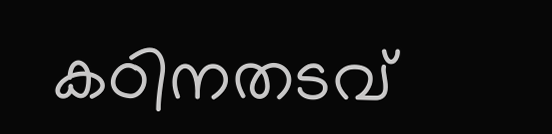കഠിനതടവ്